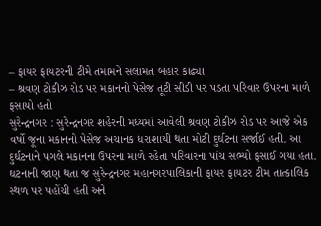– ફાયર ફાયટરની ટીમે તમામને સલામત બહાર કાઢ્યા
– શ્રવણ ટોકીઝ રોડ પર મકાનનો પેસેજ તૂટી સીડી પર પડતા પરિવાર ઉપરના માળે ફસાયો હતો
સુરેન્દ્રનગર : સુરેન્દ્રનગર શહેરની મધ્યમાં આવેલી શ્રવણ ટોકીઝ રોડ પર આજે એક વર્ષો જૂના મકાનનો પેસેજ અચાનક ધરાશાયી થતા મોટી દુર્ઘટના સર્જાઈ હતી. આ દુર્ઘટનાને પગલે મકાનના ઉપરના માળે રહેતા પરિવારના પાંચ સભ્યો ફસાઈ ગયા હતા.
ઘટનાની જાણ થતા જ સુરેન્દ્રનગર મહાનગરપાલિકાની ફાયર ફાયટર ટીમ તાત્કાલિક સ્થળ પર પહોંચી હતી અને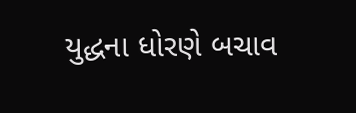યુદ્ધના ધોરણે બચાવ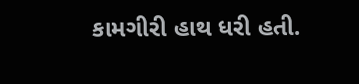કામગીરી હાથ ધરી હતી.